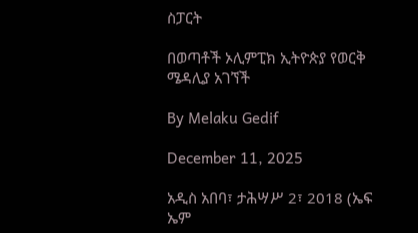ስፓርት

በወጣቶች ኦሊምፒክ ኢትዮጵያ የወርቅ ሜዳሊያ አገኘች

By Melaku Gedif

December 11, 2025

አዲስ አበባ፣ ታሕሣሥ 2፣ 2018 (ኤፍ ኤም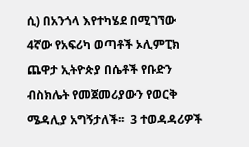ሲ) በአንጎላ እየተካሄደ በሚገኘው 4ኛው የአፍሪካ ወጣቶች ኦሊምፒክ ጨዋታ ኢትዮጵያ በሴቶች የቡድን ብስክሌት የመጀመሪያውን የወርቅ ሜዳሊያ አግኝታለች፡፡  3 ተወዳዳሪዎች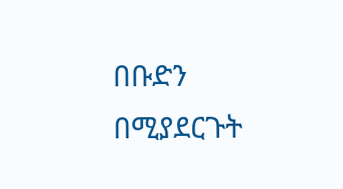በቡድን በሚያደርጉት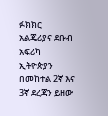ፉክክር አልጄሪያና ደቡብ አፍሪካ ኢትዮጵያን በመከተል 2ኛ እና 3ኛ ደረጃን ይዘው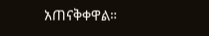አጠናቅቀዋል።